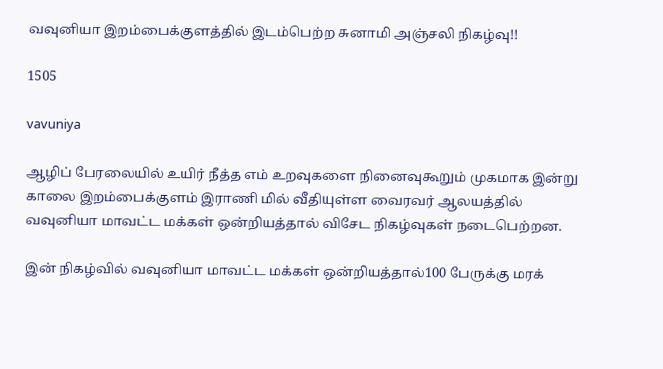வவுனியா இறம்பைக்குளத்தில் இடம்பெற்ற சுனாமி அஞ்சலி நிகழ்வு!!

1505

vavuniya

ஆழிப் பேரலையில் உயிர் நீத்த எம் உறவுகளை நினைவுகூறும் முகமாக இன்று காலை இறம்பைக்குளம் இராணி மில் வீதியுள்ள வைரவர் ஆலயத்தில் வவுனியா மாவட்ட மக்கள் ஒன்றியத்தால் விசேட நிகழ்வுகள் நடைபெற்றன.

இன் நிகழ்வில் வவுனியா மாவட்ட மக்கள் ஒன்றியத்தால்100 பேருக்கு மரக்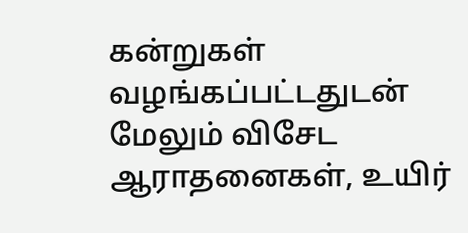கன்றுகள் வழங்கப்பட்டதுடன் மேலும் விசேட ஆராதனைகள், உயிர்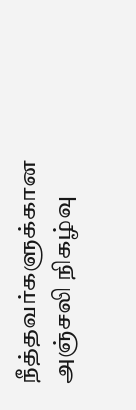நீத்தவர்களுக்கான அஞ்சலி நிகழ்வு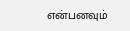என்பனவும்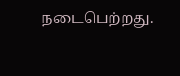நடைபெற்றது.